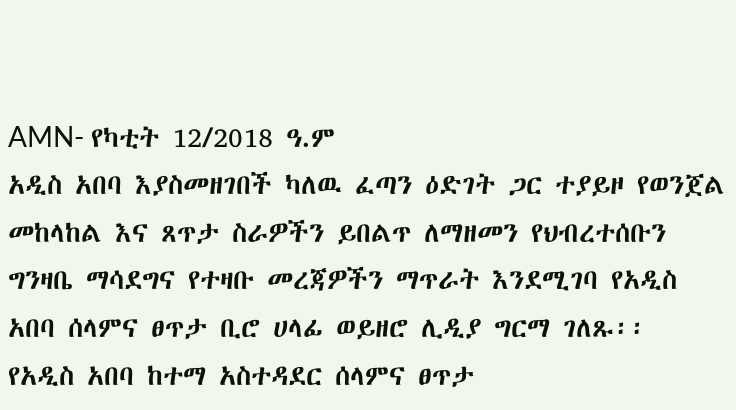AMN- የካቲት 12/2018 ዓ.ም
አዲስ አበባ እያስመዘገበች ካለዉ ፈጣን ዕድገት ጋር ተያይዞ የወንጀል መከላከል እና ጸጥታ ስራዎችን ይበልጥ ለማዘመን የህብረተሰቡን ግንዛቤ ማሳደግና የተዛቡ መረጃዎችን ማጥራት እንደሚገባ የአዲስ አበባ ሰላምና ፀጥታ ቢሮ ሀላፊ ወይዘሮ ሊዲያ ግርማ ገለጹ፡፡
የአዲስ አበባ ከተማ አስተዳደር ሰላምና ፀጥታ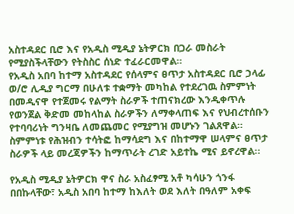አስተዳደር ቢሮ እና የአዲስ ሚዲያ ኔትዎርክ በጋራ መስራት የሚያስችላቸውን የትስስር ሰነድ ተፈራርመዋል።
የአዲስ አበባ ከተማ አስተዳደር የሰላምና ፀጥታ አስተዳደር ቢሮ ኃላፊ ወ/ሮ ሊዲያ ግርማ በሁለቱ ተቋማት መካከል የተደረገዉ ስምምነት በመዲናዋ የተጀመሩ የልማት ስራዎች ተጠናክረው እንዲቀጥሉ የወንጀል ቅድመ መከላከል ስራዎችን ለማቀላጠፍ እና የህብረተሰቡን የተባባሪነት ግንዛቤ ለመጨመር የሚያግዝ መሆኑን ገልጸዋል።
ስምምነቱ የሕዝብን ተሳትፎ ከማሳደግ እና በከተማዋ ሠላምና ፀጥታ ስራዎች ላይ መረጃዎችን ከማጥራት ረገድ አይተኬ ሚና ይኖረዋል፡፡

የአዲስ ሚዲያ ኔትዎርክ ዋና ስራ አስፈፃሚ አቶ ካሳሁን ጎንፋ በበኩላቸው፣ አዲስ አበባ ከተማ ከእለት ወደ እለት በዓለም አቀፍ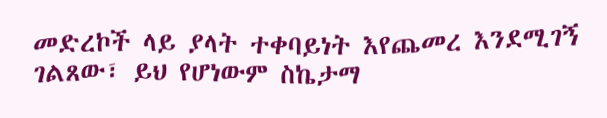መድረኮች ላይ ያላት ተቀባይነት እየጨመረ እንደሚገኝ ገልጸው፣ ይህ የሆነውም ስኬታማ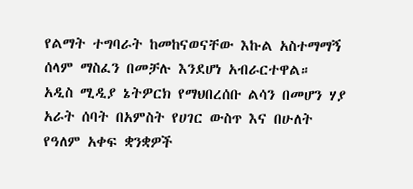የልማት ተግባራት ከመከናወናቸው እኩል አስተማማኝ ሰላም ማስፈን በመቻሉ እንደሆነ አብራርተዋል።
አዲስ ሚዲያ ኔትዎርክ የማህበረሰቡ ልሳን በመሆን ሃያ አራት ሰባት በአምስት የሀገር ውስጥ እና በሁለት የዓለም አቀፍ ቋንቋዎች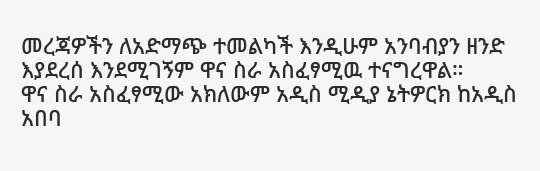መረጃዎችን ለአድማጭ ተመልካች እንዲሁም አንባብያን ዘንድ እያደረሰ እንደሚገኝም ዋና ስራ አስፈፃሚዉ ተናግረዋል።
ዋና ስራ አስፈፃሚው አክለውም አዲስ ሚዲያ ኔትዎርክ ከአዲስ አበባ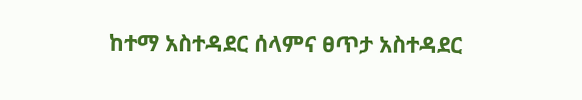ከተማ አስተዳደር ሰላምና ፀጥታ አስተዳደር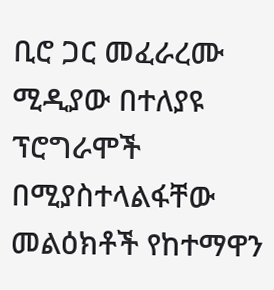ቢሮ ጋር መፈራረሙ ሚዲያው በተለያዩ ፕሮግራሞች በሚያስተላልፋቸው መልዕክቶች የከተማዋን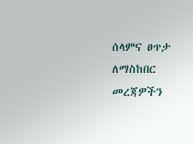ሰላምና ፀጥታ ለማስከበር መረጃዎችን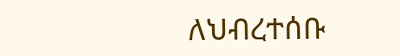ለህብረተሰቡ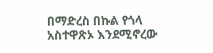በማድረስ በኩል የጎላ አስተዋጽኦ እንደሚኖረው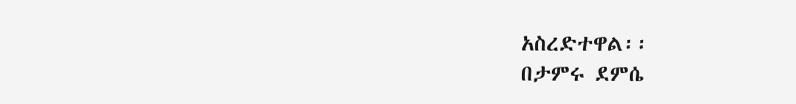አስረድተዋል፡፡
በታምሩ ደምሴ